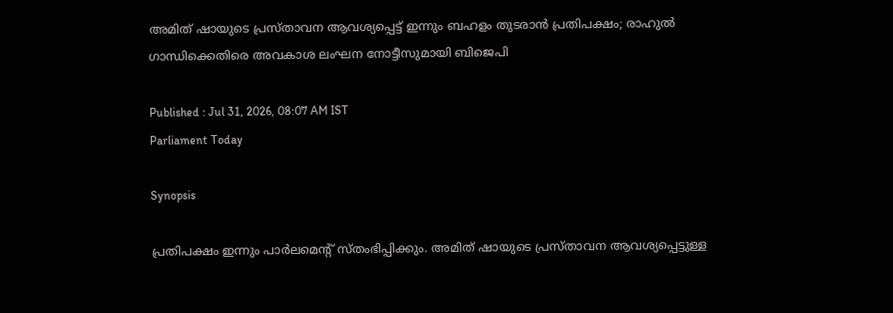അമിത് ഷായുടെ പ്രസ്താവന ആവശ്യപ്പെട്ട് ഇന്നും ബഹളം തുടരാൻ പ്രതിപക്ഷം; രാഹുൽ ഗാന്ധിക്കെതിരെ അവകാശ ലംഘന നോട്ടീസുമായി ബിജെപി

Published : Jul 31, 2026, 08:07 AM IST
Parliament Today

Synopsis

പ്രതിപക്ഷം ഇന്നും പാര്‍ലമെന്‍റ് സ്തംഭിപ്പിക്കും. അമിത് ഷായുടെ പ്രസ്താവന ആവശ്യപ്പെട്ടുള്ള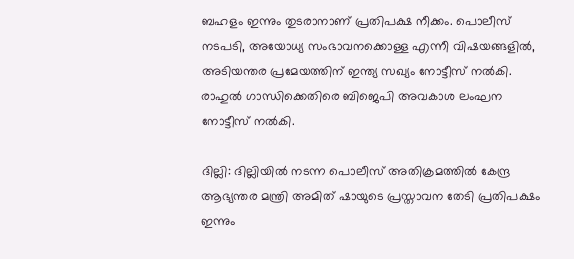ബഹളം ഇന്നും തുടരാനാണ് പ്രതിപക്ഷ നീക്കം. പൊലീസ് നടപടി, അയോധ്യ സംഭാവനക്കൊള്ള എന്നീ വിഷയങ്ങളിൽ, അടിയന്തര പ്രമേയത്തിന് ഇന്ത്യ സഖ്യം നോട്ടീസ് നൽകി. രാഹുൽ ഗാന്ധിക്കെതിരെ ബിജെപി അവകാശ ലംഘന നോട്ടീസ് നൽകി.

ദില്ലി: ദില്ലിയില്‍ നടന്ന പൊലീസ് അതിക്രമത്തില്‍ കേന്ദ്ര ആഭ്യന്തര മന്ത്രി അമിത് ഷായുടെ പ്രസ്താവന തേടി പ്രതിപക്ഷം ഇന്നും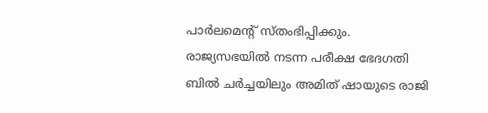പാര്‍ലമെന്‍റ് സ്തംഭിപ്പിക്കും. രാജ്യസഭയില്‍ നടന്ന പരീക്ഷ ഭേദഗതി ബില്‍ ചര്‍ച്ചയിലും അമിത് ഷായുടെ രാജി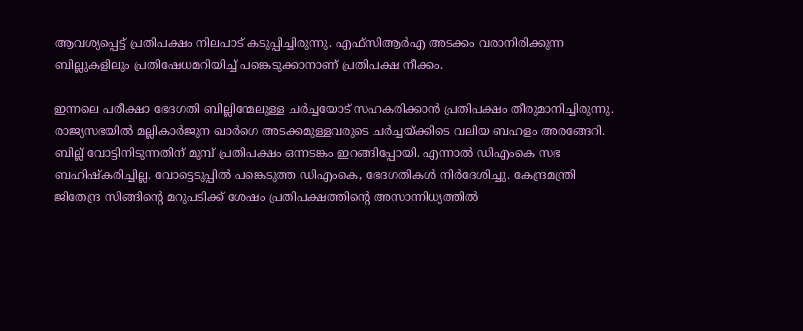ആവശ്യപ്പെട്ട് പ്രതിപക്ഷം നിലപാട് കടുപ്പിച്ചിരുന്നു. എഫ്സിആര്‍എ അടക്കം വരാനിരിക്കുന്ന ബില്ലുകളിലും പ്രതിഷേധമറിയിച്ച് പങ്കെടുക്കാനാണ് പ്രതിപക്ഷ നീക്കം.

ഇന്നലെ പരീക്ഷാ ഭേദഗതി ബില്ലിന്മേലുള്ള ചർച്ചയോട് സഹകരിക്കാൻ പ്രതിപക്ഷം തീരുമാനിച്ചിരുന്നു. രാജ്യസഭയിൽ മല്ലികാർജുന ഖാർഗെ അടക്കമുള്ളവരുടെ ചർച്ചയ്ക്കിടെ വലിയ ബഹളം അരങ്ങേറി. ബില്ല് വോട്ടിനിടുന്നതിന് മുമ്പ് പ്രതിപക്ഷം ഒന്നടങ്കം ഇറങ്ങിപ്പോയി. എന്നാൽ ഡിഎംകെ സഭ ബഹിഷ്കരിച്ചില്ല. വോട്ടെടുപ്പിൽ പങ്കെടുത്ത ഡിഎംകെ, ഭേദഗതികൾ നിർദേശിച്ചു. കേന്ദ്രമന്ത്രി ജിതേന്ദ്ര സിങ്ങിൻ്റെ മറുപടിക്ക് ശേഷം പ്രതിപക്ഷത്തിൻ്റെ അസാന്നിധ്യത്തിൽ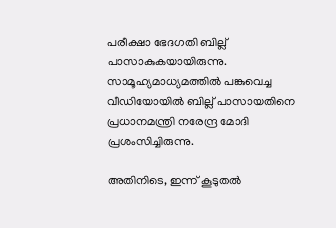പരീക്ഷാ ഭേദഗതി ബില്ല് പാസാകുകയായിരുന്നു. സാമൂഹ്യമാധ്യമത്തിൽ പങ്കുവെച്ച വീഡിയോയിൽ ബില്ല് പാസായതിനെ പ്രധാനമന്ത്രി നരേന്ദ്ര മോദി പ്രശംസിച്ചിരുന്നു.

അതിനിടെ, ഇന്ന് കൂടുതൽ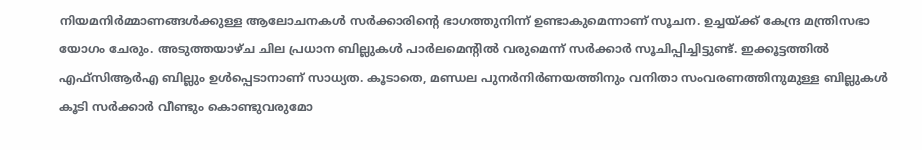നിയമനിർമ്മാണങ്ങൾക്കുള്ള ആലോചനകൾ സർക്കാരിൻ്റെ ഭാഗത്തുനിന്ന് ഉണ്ടാകുമെന്നാണ് സൂചന. ഉച്ചയ്ക്ക് കേന്ദ്ര മന്ത്രിസഭാ യോഗം ചേരും. അടുത്തയാഴ്ച ചില പ്രധാന ബില്ലുകൾ പാർലമെൻ്റിൽ വരുമെന്ന് സർക്കാർ സൂചിപ്പിച്ചിട്ടുണ്ട്. ഇക്കൂട്ടത്തിൽ എഫ്സിആർഎ ബില്ലും ഉൾപ്പെടാനാണ് സാധ്യത. കൂടാതെ, മണ്ഡല പുനർനിർണയത്തിനും വനിതാ സംവരണത്തിനുമുള്ള ബില്ലുകൾ കൂടി സർക്കാർ വീണ്ടും കൊണ്ടുവരുമോ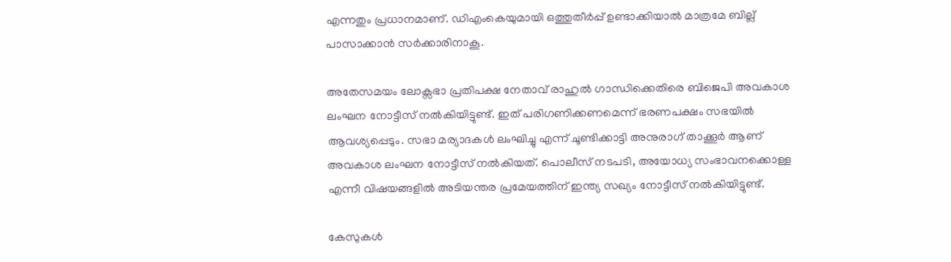എന്നതും പ്രധാനമാണ്. ഡിഎംകെയുമായി ഒത്തുതീർപ്പ് ഉണ്ടാക്കിയാൽ മാത്രമേ ബില്ല് പാസാക്കാൻ സർക്കാരിനാകൂ.

അതേസമയം ലോക്സഭാ പ്രതിപക്ഷ നേതാവ് രാഹുൽ ഗാന്ധിക്കെതിരെ ബിജെപി അവകാശ ലംഘന നോട്ടീസ് നൽകിയിട്ടുണ്ട്. ഇത് പരിഗണിക്കണമെന്ന് ഭരണപക്ഷം സഭയിൽ ആവശ്യപ്പെടും. സഭാ മര്യാദകൾ ലംഘിച്ചു എന്ന് ചൂണ്ടിക്കാട്ടി അനുരാഗ് താക്കൂർ ആണ് അവകാശ ലംഘന നോട്ടീസ് നൽകിയത്. പൊലീസ് നടപടി, അയോധ്യ സംഭാവനക്കൊള്ള എന്നീ വിഷയങ്ങളിൽ അടിയന്തര പ്രമേയത്തിന് ഇന്ത്യ സഖ്യം നോട്ടീസ് നൽകിയിട്ടുണ്ട്.

കേസുകൾ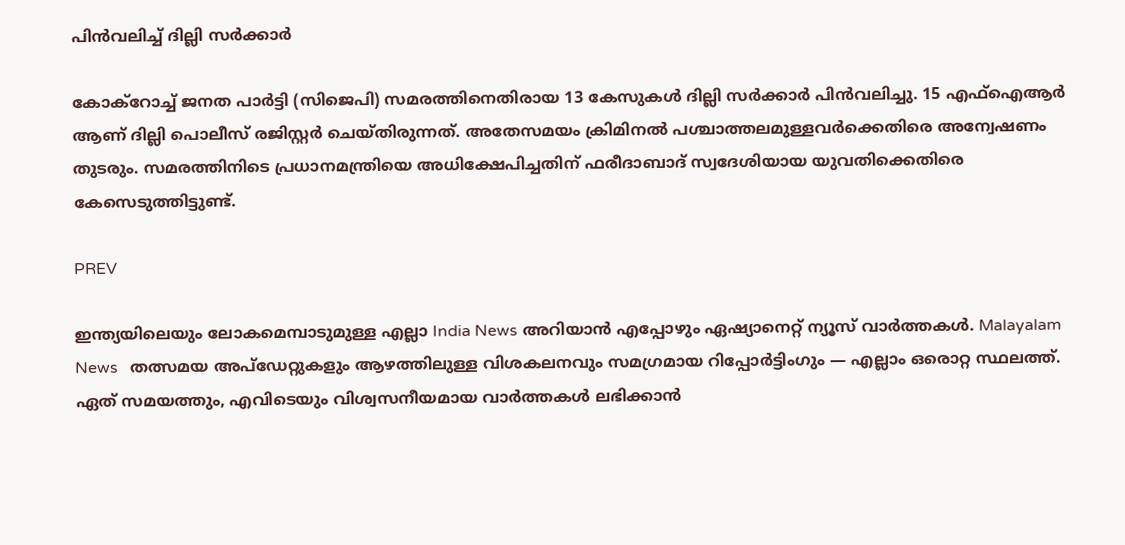പിൻവലിച്ച് ദില്ലി സർക്കാർ

കോക്റോച്ച് ജനത പാർട്ടി (സിജെപി) സമരത്തിനെതിരായ 13 കേസുകൾ ദില്ലി സർക്കാർ പിൻവലിച്ചു. 15 എഫ്ഐആർ ആണ് ദില്ലി പൊലീസ് രജിസ്റ്റർ ചെയ്തിരുന്നത്. അതേസമയം ക്രിമിനൽ പശ്ചാത്തലമുള്ളവർക്കെതിരെ അന്വേഷണം തുടരും. സമരത്തിനിടെ പ്രധാനമന്ത്രിയെ അധിക്ഷേപിച്ചതിന് ഫരീദാബാദ് സ്വദേശിയായ യുവതിക്കെതിരെ കേസെടുത്തിട്ടുണ്ട്.

PREV

ഇന്ത്യയിലെയും ലോകമെമ്പാടുമുള്ള എല്ലാ India News അറിയാൻ എപ്പോഴും ഏഷ്യാനെറ്റ് ന്യൂസ് വാർത്തകൾ. Malayalam News   തത്സമയ അപ്‌ഡേറ്റുകളും ആഴത്തിലുള്ള വിശകലനവും സമഗ്രമായ റിപ്പോർട്ടിംഗും — എല്ലാം ഒരൊറ്റ സ്ഥലത്ത്. ഏത് സമയത്തും, എവിടെയും വിശ്വസനീയമായ വാർത്തകൾ ലഭിക്കാൻ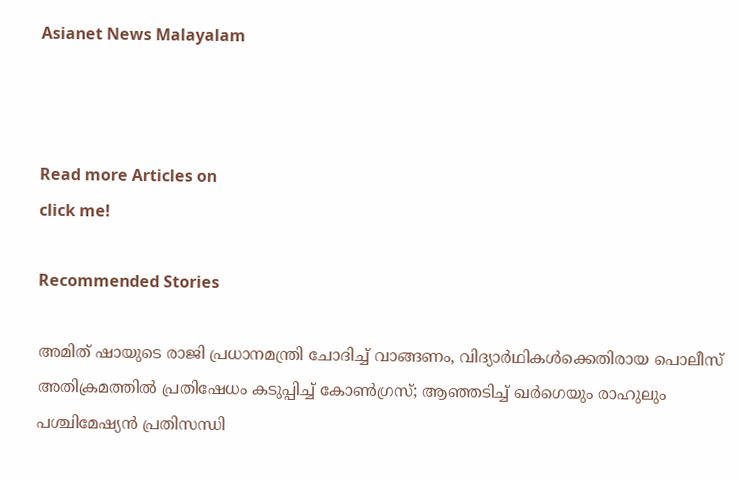Asianet News Malayalam



Read more Articles on
click me!

Recommended Stories

അമിത് ഷായുടെ രാജി പ്രധാനമന്ത്രി ചോദിച്ച് വാങ്ങണം, വിദ്യാർഥികൾക്കെതിരായ പൊലീസ് അതിക്രമത്തിൽ പ്രതിഷേധം കടുപ്പിച്ച് കോൺഗ്രസ്; ആഞ്ഞടിച്ച് ഖർഗെയും രാഹുലും
പശ്ചിമേഷ്യൻ പ്രതിസന്ധി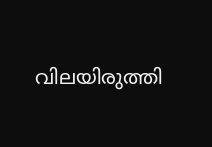വിലയിരുത്തി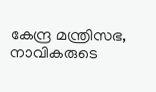കേന്ദ്ര മന്ത്രിസഭ, നാവികരുടെ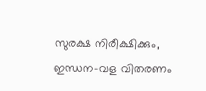സുരക്ഷ നിരീക്ഷിക്കും, ഇന്ധന-വള വിതരണം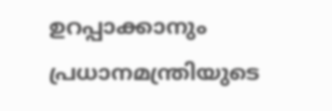ഉറപ്പാക്കാനും പ്രധാനമന്ത്രിയുടെ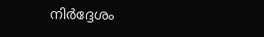നിർദ്ദേശം